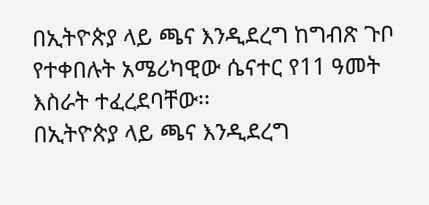በኢትዮጵያ ላይ ጫና እንዲደረግ ከግብጽ ጉቦ የተቀበሉት አሜሪካዊው ሴናተር የ11 ዓመት እስራት ተፈረደባቸው፡፡
በኢትዮጵያ ላይ ጫና እንዲደረግ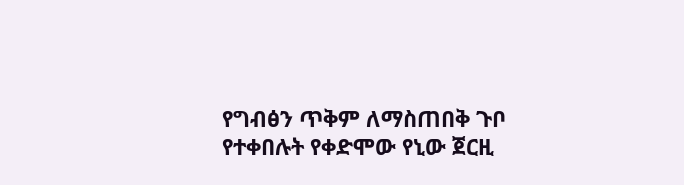የግብፅን ጥቅም ለማስጠበቅ ጉቦ የተቀበሉት የቀድሞው የኒው ጀርዚ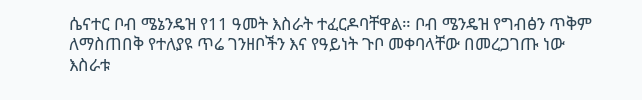ሴናተር ቦብ ሜኔንዴዝ የ11 ዓመት እስራት ተፈርዶባቸዋል። ቦብ ሜንዴዝ የግብፅን ጥቅም ለማስጠበቅ የተለያዩ ጥሬ ገንዘቦችን እና የዓይነት ጉቦ መቀባላቸው በመረጋገጡ ነው እስራቱ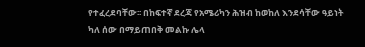የተፈረደባቸው፡፡ በከፍተኛ ደረጃ የአሜሪካን ሕዝብ ከወከለ እንደሳቸው ዓይነት ካለ ሰው በማይጠበቅ መልኩ ሌላ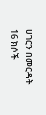ሀገርን በመርዳት 16 ክሶች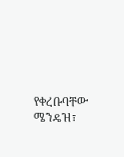የቀረቡባቸው ሜንዴዝ፣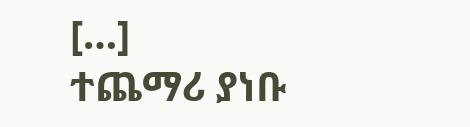[…]
ተጨማሪ ያነቡ